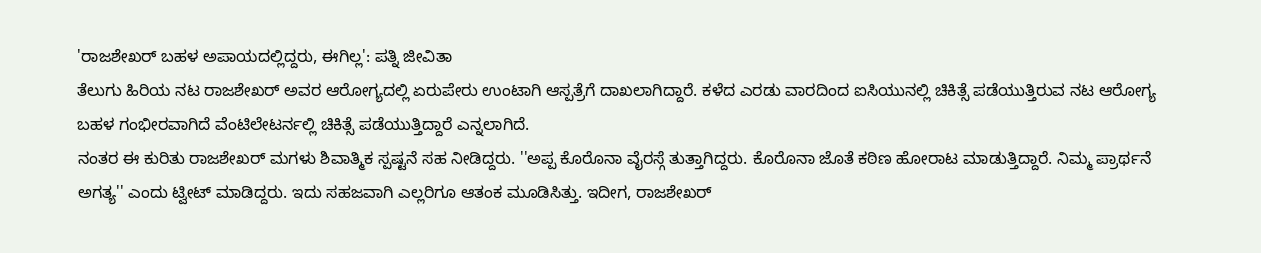'ರಾಜಶೇಖರ್ ಬಹಳ ಅಪಾಯದಲ್ಲಿದ್ದರು, ಈಗಿಲ್ಲ': ಪತ್ನಿ ಜೀವಿತಾ
ತೆಲುಗು ಹಿರಿಯ ನಟ ರಾಜಶೇಖರ್ ಅವರ ಆರೋಗ್ಯದಲ್ಲಿ ಏರುಪೇರು ಉಂಟಾಗಿ ಆಸ್ಪತ್ರೆಗೆ ದಾಖಲಾಗಿದ್ದಾರೆ. ಕಳೆದ ಎರಡು ವಾರದಿಂದ ಐಸಿಯುನಲ್ಲಿ ಚಿಕಿತ್ಸೆ ಪಡೆಯುತ್ತಿರುವ ನಟ ಆರೋಗ್ಯ ಬಹಳ ಗಂಭೀರವಾಗಿದೆ ವೆಂಟಿಲೇಟರ್ನಲ್ಲಿ ಚಿಕಿತ್ಸೆ ಪಡೆಯುತ್ತಿದ್ದಾರೆ ಎನ್ನಲಾಗಿದೆ.
ನಂತರ ಈ ಕುರಿತು ರಾಜಶೇಖರ್ ಮಗಳು ಶಿವಾತ್ಮಿಕ ಸ್ಪಷ್ಟನೆ ಸಹ ನೀಡಿದ್ದರು. ''ಅಪ್ಪ ಕೊರೊನಾ ವೈರಸ್ಗೆ ತುತ್ತಾಗಿದ್ದರು. ಕೊರೊನಾ ಜೊತೆ ಕಠಿಣ ಹೋರಾಟ ಮಾಡುತ್ತಿದ್ದಾರೆ. ನಿಮ್ಮ ಪ್ರಾರ್ಥನೆ ಅಗತ್ಯ'' ಎಂದು ಟ್ವೀಟ್ ಮಾಡಿದ್ದರು. ಇದು ಸಹಜವಾಗಿ ಎಲ್ಲರಿಗೂ ಆತಂಕ ಮೂಡಿಸಿತ್ತು. ಇದೀಗ, ರಾಜಶೇಖರ್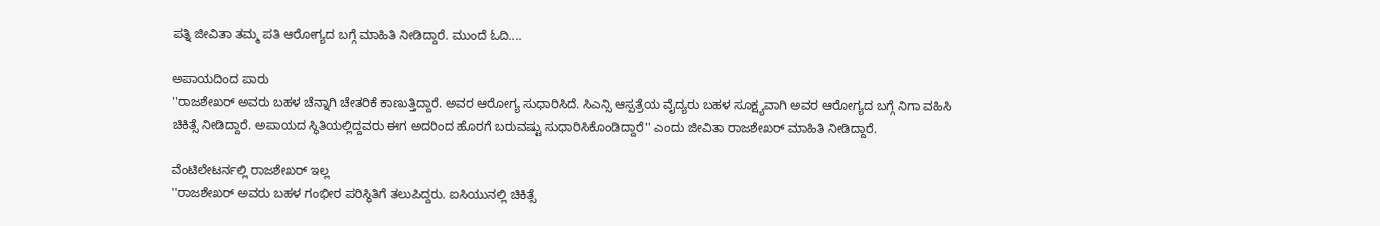ಪತ್ನಿ ಜೀವಿತಾ ತಮ್ಮ ಪತಿ ಆರೋಗ್ಯದ ಬಗ್ಗೆ ಮಾಹಿತಿ ನೀಡಿದ್ದಾರೆ. ಮುಂದೆ ಓದಿ....

ಅಪಾಯದಿಂದ ಪಾರು
''ರಾಜಶೇಖರ್ ಅವರು ಬಹಳ ಚೆನ್ನಾಗಿ ಚೇತರಿಕೆ ಕಾಣುತ್ತಿದ್ದಾರೆ. ಅವರ ಆರೋಗ್ಯ ಸುಧಾರಿಸಿದೆ. ಸಿಎನ್ಸಿ ಆಸ್ಪತ್ರೆಯ ವೈದ್ಯರು ಬಹಳ ಸೂಕ್ಷ್ಯವಾಗಿ ಅವರ ಆರೋಗ್ಯದ ಬಗ್ಗೆ ನಿಗಾ ವಹಿಸಿ ಚಿಕಿತ್ಸೆ ನೀಡಿದ್ದಾರೆ. ಅಪಾಯದ ಸ್ಥಿತಿಯಲ್ಲಿದ್ದವರು ಈಗ ಅದರಿಂದ ಹೊರಗೆ ಬರುವಷ್ಟು ಸುಧಾರಿಸಿಕೊಂಡಿದ್ದಾರೆ'' ಎಂದು ಜೀವಿತಾ ರಾಜಶೇಖರ್ ಮಾಹಿತಿ ನೀಡಿದ್ದಾರೆ.

ವೆಂಟಿಲೇಟರ್ನಲ್ಲಿ ರಾಜಶೇಖರ್ ಇಲ್ಲ
''ರಾಜಶೇಖರ್ ಅವರು ಬಹಳ ಗಂಭೀರ ಪರಿಸ್ಥಿತಿಗೆ ತಲುಪಿದ್ದರು. ಐಸಿಯುನಲ್ಲಿ ಚಿಕಿತ್ಸೆ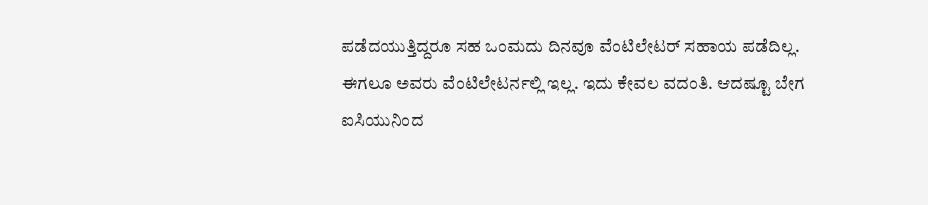ಪಡೆದಯುತ್ತಿದ್ದರೂ ಸಹ ಒಂಮದು ದಿನವೂ ವೆಂಟಿಲೇಟರ್ ಸಹಾಯ ಪಡೆದಿಲ್ಲ. ಈಗಲೂ ಅವರು ವೆಂಟಿಲೇಟರ್ನಲ್ಲಿ ಇಲ್ಲ. ಇದು ಕೇವಲ ವದಂತಿ. ಆದಷ್ಟೂ ಬೇಗ ಐಸಿಯುನಿಂದ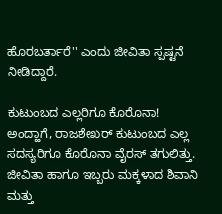ಹೊರಬರ್ತಾರೆ'' ಎಂದು ಜೀವಿತಾ ಸ್ಪಷ್ಟನೆ ನೀಡಿದ್ದಾರೆ.

ಕುಟುಂಬದ ಎಲ್ಲರಿಗೂ ಕೊರೊನಾ!
ಅಂದ್ಹಾಗೆ, ರಾಜಶೇಖರ್ ಕುಟುಂಬದ ಎಲ್ಲ ಸದಸ್ಯರಿಗೂ ಕೊರೊನಾ ವೈರಸ್ ತಗುಲಿತ್ತು. ಜೀವಿತಾ ಹಾಗೂ ಇಬ್ಬರು ಮಕ್ಕಳಾದ ಶಿವಾನಿ ಮತ್ತು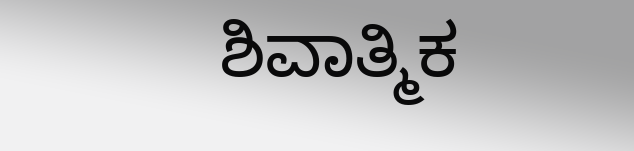ಶಿವಾತ್ಮಿಕ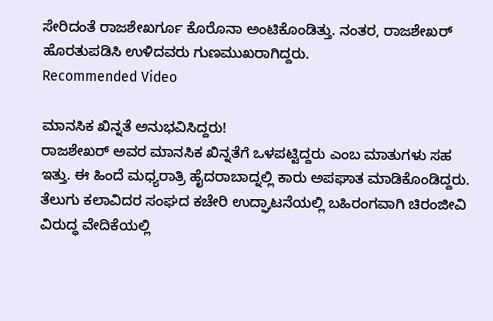ಸೇರಿದಂತೆ ರಾಜಶೇಖರ್ಗೂ ಕೊರೊನಾ ಅಂಟಿಕೊಂಡಿತ್ತು. ನಂತರ, ರಾಜಶೇಖರ್ ಹೊರತುಪಡಿಸಿ ಉಳಿದವರು ಗುಣಮುಖರಾಗಿದ್ದರು.
Recommended Video

ಮಾನಸಿಕ ಖಿನ್ನತೆ ಅನುಭವಿಸಿದ್ದರು!
ರಾಜಶೇಖರ್ ಅವರ ಮಾನಸಿಕ ಖಿನ್ನತೆಗೆ ಒಳಪಟ್ಟಿದ್ದರು ಎಂಬ ಮಾತುಗಳು ಸಹ ಇತ್ತು. ಈ ಹಿಂದೆ ಮಧ್ಯರಾತ್ರಿ ಹೈದರಾಬಾದ್ನಲ್ಲಿ ಕಾರು ಅಪಘಾತ ಮಾಡಿಕೊಂಡಿದ್ದರು. ತೆಲುಗು ಕಲಾವಿದರ ಸಂಘದ ಕಚೇರಿ ಉದ್ಘಾಟನೆಯಲ್ಲಿ ಬಹಿರಂಗವಾಗಿ ಚಿರಂಜೀವಿ ವಿರುದ್ಧ ವೇದಿಕೆಯಲ್ಲಿ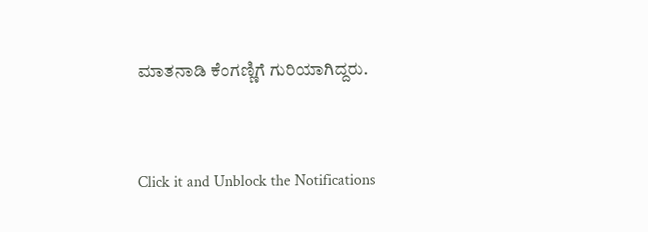ಮಾತನಾಡಿ ಕೆಂಗಣ್ಣಿಗೆ ಗುರಿಯಾಗಿದ್ದರು.


Click it and Unblock the Notifications